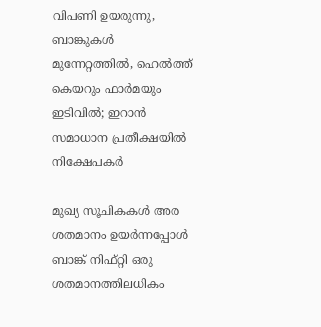വിപണി ഉയരുന്നു, ബാങ്കുകൾ മുന്നേറ്റത്തിൽ, ഹെൽത്ത് കെയറും ഫാർമയും ഇടിവില്‍; ഇറാന്‍ സമാധാന പ്രതീക്ഷയില്‍ നിക്ഷേപകര്‍

മുഖ്യ സൂചികകൾ അര ശതമാനം ഉയർന്നപ്പോൾ ബാങ്ക് നിഫ്റ്റി ഒരു ശതമാനത്തിലധികം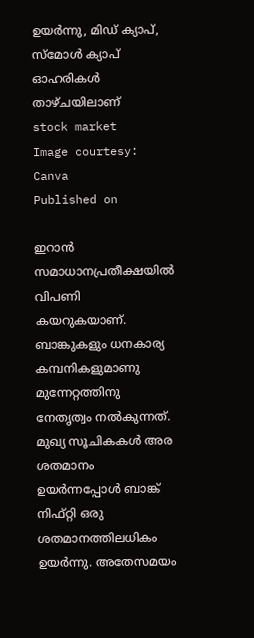ഉയർന്നു, മിഡ് ക്യാപ്, സ്മോൾ ക്യാപ് ഓഹരികൾ താഴ്ചയിലാണ്
stock market
Image courtesy: Canva
Published on

ഇറാൻ സമാധാനപ്രതീക്ഷയിൽ വിപണി കയറുകയാണ്. ബാങ്കുകളും ധനകാര്യ കമ്പനികളുമാണു മുന്നേറ്റത്തിനു നേതൃത്വം നൽകുന്നത്. മുഖ്യ സൂചികകൾ അര ശതമാനം ഉയർന്നപ്പോൾ ബാങ്ക് നിഫ്റ്റി ഒരു ശതമാനത്തിലധികം ഉയർന്നു. അതേസമയം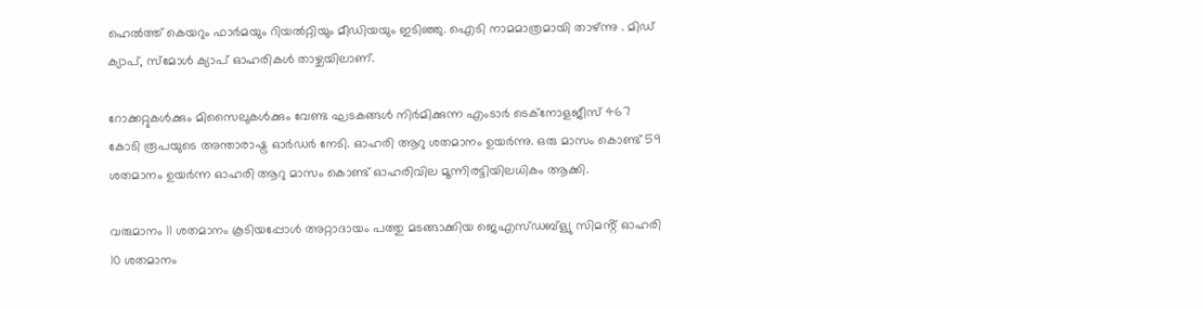ഹെൽത്ത് കെയറും ഫാർമയും റിയൽറ്റിയും മീഡിയയും ഇടിഞ്ഞു. ഐടി നാമമാത്രമായി താഴ്ന്നു . മിഡ് ക്യാപ്, സ്മോൾ ക്യാപ് ഓഹരികൾ താഴ്ചയിലാണ്.

റോക്കറ്റുകൾക്കും മിസൈലുകൾക്കും വേണ്ട ഘടകങ്ങൾ നിർമിക്കുന്ന എംടാർ ടെക്നോളജീസ് 467 കോടി രൂപയുടെ അന്താരാഷ്ട്ര ഓർഡർ നേടി. ഓഹരി ആറു ശതമാനം ഉയർന്നു. ഒരു മാസം കൊണ്ട് 59 ശതമാനം ഉയർന്ന ഓഹരി ആറു മാസം കൊണ്ട് ഓഹരിവില മൂന്നിരട്ടിയിലധികം ആക്കി.

വരുമാനം 11 ശതമാനം കൂടിയപ്പോൾ അറ്റാദായം പത്തു മടങ്ങാക്കിയ ജെഎസ്ഡബ്ള്യു സിമൻ്റ് ഓഹരി 10 ശതമാനം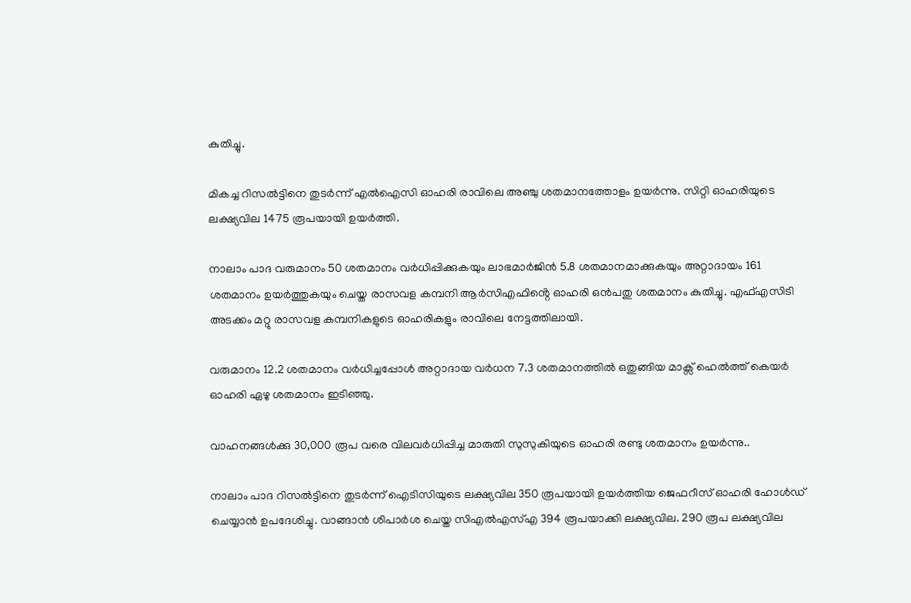കുതിച്ചു.

മികച്ച റിസൽട്ടിനെ തുടർന്ന് എൽഐസി ഓഹരി രാവിലെ അഞ്ചു ശതമാനത്തോളം ഉയർന്നു. സിറ്റി ഓഹരിയുടെ ലക്ഷ്യവില 1475 രൂപയായി ഉയർത്തി.

നാലാം പാദ വരുമാനം 50 ശതമാനം വർധിപ്പിക്കുകയും ലാഭമാർജിൻ 5.8 ശതമാനമാക്കുകയും അറ്റാദായം 161 ശതമാനം ഉയർത്തുകയും ചെയ്ത രാസവള കമ്പനി ആർസിഎഫിൻ്റെ ഓഹരി ഒൻപതു ശതമാനം കുതിച്ചു. എഫ്എസിടി അടക്കം മറ്റു രാസവള കമ്പനികളുടെ ഓഹരികളും രാവിലെ നേട്ടത്തിലായി.

വരുമാനം 12.2 ശതമാനം വർധിച്ചപ്പോൾ അറ്റാദായ വർധന 7.3 ശതമാനത്തിൽ ഒതുങ്ങിയ മാക്സ് ഹെൽത്ത് കെയർ ഓഹരി ഏഴു ശതമാനം ഇടിഞ്ഞു.

വാഹനങ്ങൾക്കു 30,000 രൂപ വരെ വിലവർധിപ്പിച്ച മാരുതി സുസുകിയുടെ ഓഹരി രണ്ടു ശതമാനം ഉയർന്നു..

നാലാം പാദ റിസൽട്ടിനെ തുടർന്ന് ഐടിസിയുടെ ലക്ഷ്യവില 350 രൂപയായി ഉയർത്തിയ ജെഫറീസ് ഓഹരി ഹോൾഡ് ചെയ്യാൻ ഉപദേശിച്ചു. വാങ്ങാൻ ശിപാർശ ചെയ്ത സിഎൽഎസ്എ 394 രൂപയാക്കി ലക്ഷ്യവില. 290 രൂപ ലക്ഷ്യവില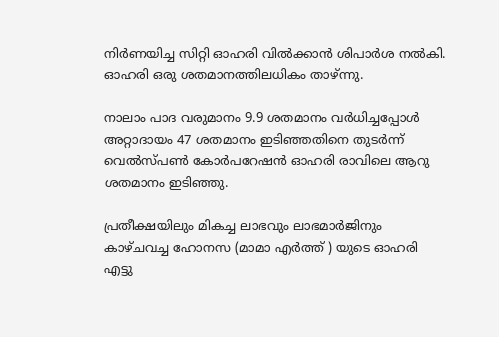നിർണയിച്ച സിറ്റി ഓഹരി വിൽക്കാൻ ശിപാർശ നൽകി. ഓഹരി ഒരു ശതമാനത്തിലധികം താഴ്ന്നു.

നാലാം പാദ വരുമാനം 9.9 ശതമാനം വർധിച്ചപ്പോൾ അറ്റാദായം 47 ശതമാനം ഇടിഞ്ഞതിനെ തുടർന്ന് വെൽസ്പൺ കോർപറേഷൻ ഓഹരി രാവിലെ ആറു ശതമാനം ഇടിഞ്ഞു.

പ്രതീക്ഷയിലും മികച്ച ലാഭവും ലാഭമാർജിനും കാഴ്ചവച്ച ഹോനസ (മാമാ എർത്ത് ) യുടെ ഓഹരി എട്ടു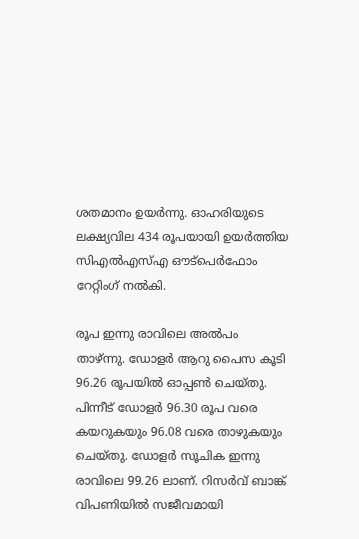ശതമാനം ഉയർന്നു. ഓഹരിയുടെ ലക്ഷ്യവില 434 രൂപയായി ഉയർത്തിയ സിഎൽഎസ്എ ഔട്പെർഫോം റേറ്റിംഗ് നൽകി.

രൂപ ഇന്നു രാവിലെ അൽപം താഴ്ന്നു. ഡോളർ ആറു പൈസ കൂടി 96.26 രൂപയിൽ ഓപ്പൺ ചെയ്തു. പിന്നീട് ഡോളർ 96.30 രൂപ വരെ കയറുകയും 96.08 വരെ താഴുകയും ചെയ്തു. ഡോളർ സൂചിക ഇന്നു രാവിലെ 99.26 ലാണ്. റിസർവ് ബാങ്ക് വിപണിയിൽ സജീവമായി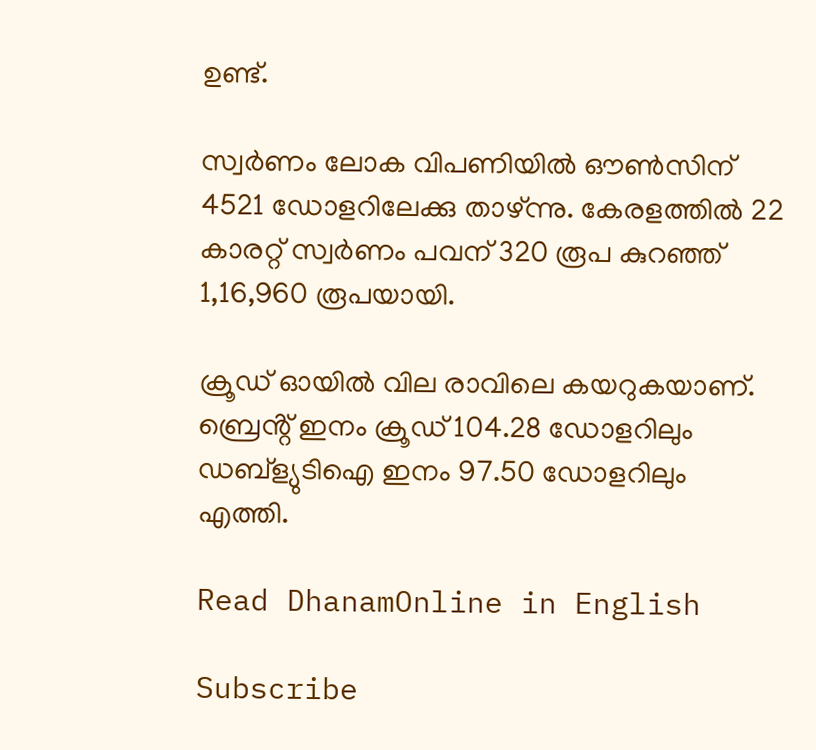ഉണ്ട്.

സ്വർണം ലോക വിപണിയിൽ ഔൺസിന് 4521 ഡോളറിലേക്കു താഴ്ന്നു. കേരളത്തിൽ 22 കാരറ്റ് സ്വർണം പവന് 320 രൂപ കുറഞ്ഞ് 1,16,960 രൂപയായി.

ക്രൂഡ് ഓയിൽ വില രാവിലെ കയറുകയാണ്. ബ്രെൻ്റ് ഇനം ക്രൂഡ് 104.28 ഡോളറിലും ഡബ്ള്യുടിഐ ഇനം 97.50 ഡോളറിലും എത്തി.

Read DhanamOnline in English

Subscribe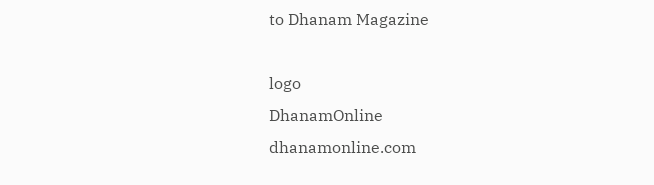to Dhanam Magazine

logo
DhanamOnline
dhanamonline.com